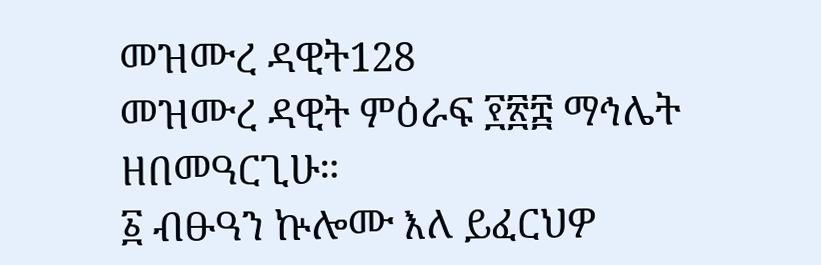መዝሙረ ዳዊት128
መዝሙረ ዳዊት ምዕራፍ ፻፳፰ ማኅሌት ዘበመዓርጊሁ።
፩ ብፁዓን ኵሎሙ እለ ይፈርህዎ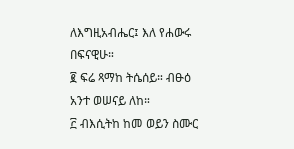ለእግዚአብሔር፤ እለ የሐውሩ በፍናዊሁ።
፪ ፍሬ ጻማከ ትሴሰይ። ብፁዕ አንተ ወሠናይ ለከ።
፫ ብእሲትከ ከመ ወይን ስሙር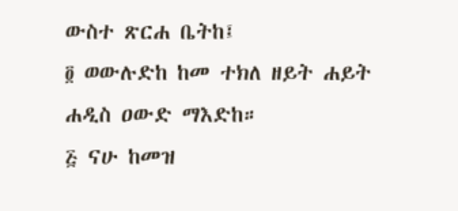ውስተ ጽርሐ ቤትከ፤
፬ ወውሉድከ ከመ ተክለ ዘይት ሐይት ሐዲስ ዐውድ ማእድከ።
፭ ናሁ ከመዝ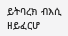ይትባረክ ብእሲ ዘይፈርሆ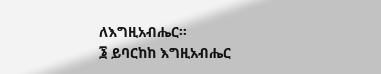ለእግዚአብሔር።
፮ ይባርከከ እግዚአብሔር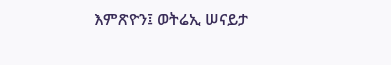እምጽዮን፤ ወትሬኢ ሠናይታ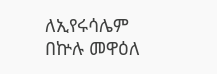ለኢየሩሳሌም በኵሉ መዋዕለ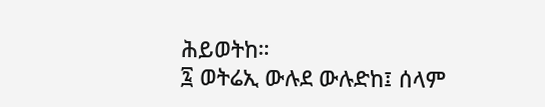ሕይወትከ።
፯ ወትሬኢ ውሉደ ውሉድከ፤ ሰላም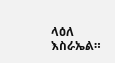ላዕለ እስራኤል።